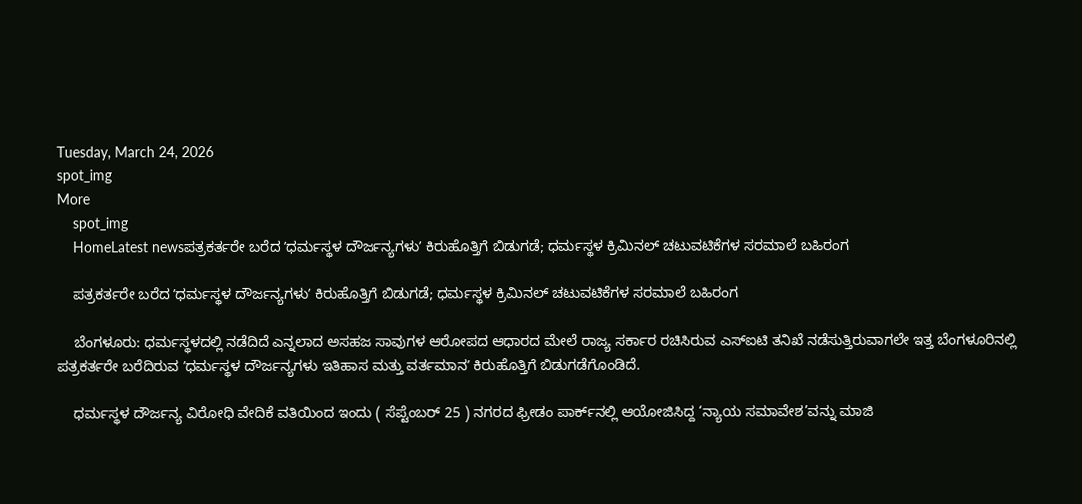Tuesday, March 24, 2026
spot_img
More
    spot_img
    HomeLatest newsಪತ್ರಕರ್ತರೇ ಬರೆದ ʼಧರ್ಮಸ್ಥಳ ದೌರ್ಜನ್ಯಗಳುʼ ಕಿರುಹೊತ್ತಿಗೆ ಬಿಡುಗಡೆ; ಧರ್ಮಸ್ಥಳ ಕ್ರಿಮಿನಲ್‌ ಚಟುವಟಿಕೆಗಳ ಸರಮಾಲೆ ಬಹಿರಂಗ

    ಪತ್ರಕರ್ತರೇ ಬರೆದ ʼಧರ್ಮಸ್ಥಳ ದೌರ್ಜನ್ಯಗಳುʼ ಕಿರುಹೊತ್ತಿಗೆ ಬಿಡುಗಡೆ; ಧರ್ಮಸ್ಥಳ ಕ್ರಿಮಿನಲ್‌ ಚಟುವಟಿಕೆಗಳ ಸರಮಾಲೆ ಬಹಿರಂಗ

    ಬೆಂಗಳೂರು: ಧರ್ಮಸ್ಥಳದಲ್ಲಿ ನಡೆದಿದೆ ಎನ್ನಲಾದ ಅಸಹಜ ಸಾವುಗಳ ಆರೋಪದ ಆಧಾರದ ಮೇಲೆ ರಾಜ್ಯ ಸರ್ಕಾರ ರಚಿಸಿರುವ ಎಸ್‌ಐಟಿ ತನಿಖೆ ನಡೆಸುತ್ತಿರುವಾಗಲೇ ಇತ್ತ ಬೆಂಗಳೂರಿನಲ್ಲಿ ಪತ್ರಕರ್ತರೇ ಬರೆದಿರುವ ʼಧರ್ಮಸ್ಥಳ ದೌರ್ಜನ್ಯಗಳು ಇತಿಹಾಸ ಮತ್ತು ವರ್ತಮಾನʼ ಕಿರುಹೊತ್ತಿಗೆ ಬಿಡುಗಡೆಗೊಂಡಿದೆ.

    ಧರ್ಮಸ್ಥಳ ದೌರ್ಜನ್ಯ ವಿರೋಧಿ ವೇದಿಕೆ ವತಿಯಿಂದ ಇಂದು ( ಸೆಪ್ಟೆಂಬರ್‌ 25 ) ನಗರದ ಫ್ರೀಡಂ ಪಾರ್ಕ್‌ನಲ್ಲಿ ಆಯೋಜಿಸಿದ್ದ ‘ನ್ಯಾಯ ಸಮಾವೇಶ’ವನ್ನು ಮಾಜಿ‌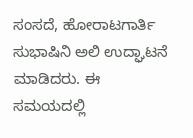ಸಂಸದೆ, ಹೋರಾಟಗಾರ್ತಿ ಸುಭಾಷಿನಿ ಅಲಿ ಉದ್ಘಾಟನೆ ಮಾಡಿದರು. ಈ ಸಮಯದಲ್ಲಿ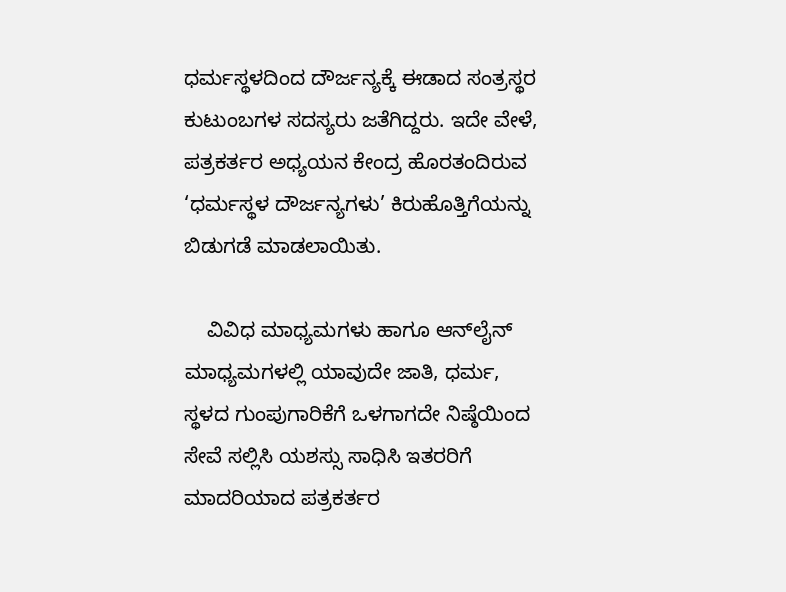ಧರ್ಮಸ್ಥಳದಿಂದ ದೌರ್ಜನ್ಯಕ್ಕೆ ಈಡಾದ ಸಂತ್ರಸ್ಥರ ಕುಟುಂಬಗಳ ಸದಸ್ಯರು ಜತೆಗಿದ್ದರು. ಇದೇ ವೇಳೆ, ಪತ್ರಕರ್ತರ ಅಧ್ಯಯನ ಕೇಂದ್ರ ಹೊರತಂದಿರುವ ‘ಧರ್ಮಸ್ಥಳ ದೌರ್ಜನ್ಯಗಳು’ ಕಿರುಹೊತ್ತಿಗೆಯನ್ನು ಬಿಡುಗಡೆ ಮಾಡಲಾಯಿತು.

    ವಿವಿಧ ಮಾಧ್ಯಮಗಳು ಹಾಗೂ ಆನ್‌ಲೈನ್‌ ಮಾಧ್ಯಮಗಳಲ್ಲಿ ಯಾವುದೇ ಜಾತಿ, ಧರ್ಮ, ಸ್ಥಳದ ಗುಂಪುಗಾರಿಕೆಗೆ ಒಳಗಾಗದೇ ನಿಷ್ಠೆಯಿಂದ ಸೇವೆ ಸಲ್ಲಿಸಿ ಯಶಸ್ಸು ಸಾಧಿಸಿ ಇತರರಿಗೆ ಮಾದರಿಯಾದ ಪತ್ರಕರ್ತರ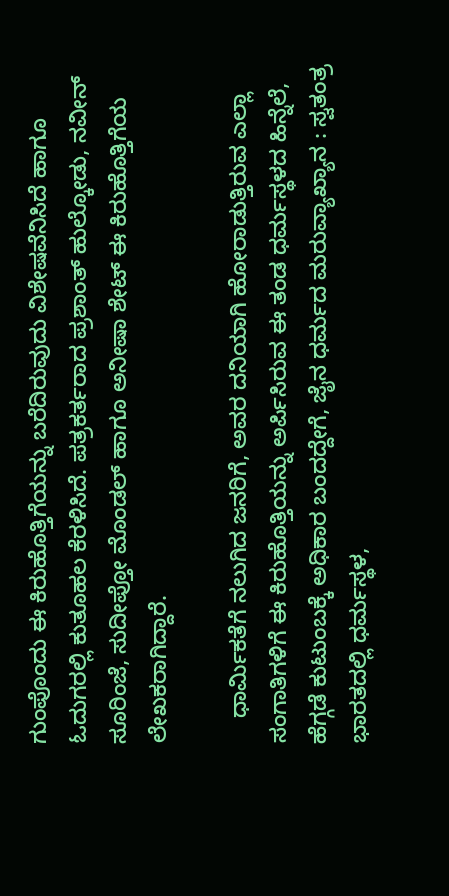ಗುಂಪೊಂದು ಈ ಕಿರುಹೊತ್ತಿಗೆಯನ್ನು ಬರೆದಿರುವುದು ವಿಶೇಷವೆನಿಸಿದೆ ಹಾಗೂ ಓದುಗರಲ್ಲಿ ಕುತೂಹಲ ಕೆರಳಿಸಿದೆ. ಪತ್ರಕರ್ತರಾದ ಪ್ರಶಾಂತ್‌ ಹುಲ್ಕೋಡು, ನವೀನ್‌ ಸೂರಿಂಜೆ, ಸುದೀಪ್ತೋ ಮೊಂಡಲ್‌ ಹಾಗೂ ಅನೀಷಾ ಶೇಟ್‌ ಈ ಕಿರುಹೊತ್ತಿಗೆಯ ಲೇಖಕರಾಗಿದ್ದಾರೆ.

    ಧಾರ್ಮಿಕತೆಗೆ ನಲುಗಿದ ಜನರಿಗೆ, ಅವರ ದನಿಯಾಗಿ ಹೋರಾಡುತ್ತಿರುವ ಎಲ್ಲಾ ಸಂಗಾತಿಗಳಿಗೆ ಈ ಕಿರುಹೊತ್ತಿಯನ್ನು ಅರ್ಪಿಸಿರುವ ಈ ತಂಡ ಧರ್ಮಸ್ಥಳದ ಹಿನ್ನೆಲೆ, ಹೆಗ್ಗಡೆ ಕುಟುಂಬಕ್ಕೆ ಅಧಿಕಾರ ಬಂದದ್ದೇಗೆ, ಜೈನ ಧರ್ಮದ ಮರುವ್ಯಾಖ್ಯಾನ : ಸ್ವತಂತ್ರ ಭಾರತದಲ್ಲಿ ಧರ್ಮಸ್ಥಳ,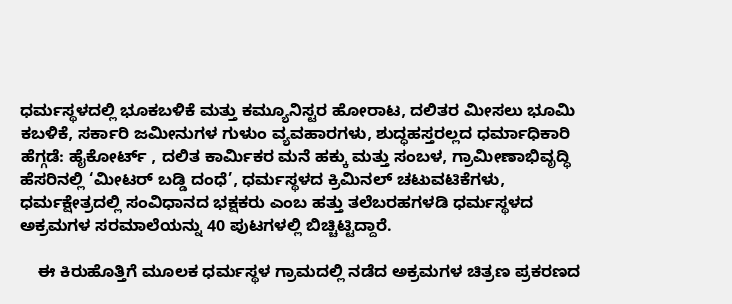ಧರ್ಮಸ್ಥಳದಲ್ಲಿ ಭೂಕಬಳಿಕೆ ಮತ್ತು ಕಮ್ಯೂನಿಸ್ಟರ ಹೋರಾಟ, ದಲಿತರ ಮೀಸಲು ಭೂಮಿ ಕಬಳಿಕೆ, ಸರ್ಕಾರಿ ಜಮೀನುಗಳ ಗುಳುಂ ವ್ಯವಹಾರಗಳು, ಶುದ್ಧಹಸ್ತರಲ್ಲದ ಧರ್ಮಾಧಿಕಾರಿ ಹೆಗ್ಗಡೆ: ಹೈಕೋರ್ಟ್ , ದಲಿತ ಕಾರ್ಮಿಕರ ಮನೆ ಹಕ್ಕು ಮತ್ತು ಸಂಬಳ, ಗ್ರಾಮೀಣಾಭಿವೃದ್ಧಿ ಹೆಸರಿನಲ್ಲಿ ‘ಮೀಟರ್ ಬಡ್ಡಿ ದಂಧೆ’, ಧರ್ಮಸ್ಥಳದ ಕ್ರಿಮಿನಲ್ ಚಟುವಟಿಕೆಗಳು, ಧರ್ಮಕ್ಷೇತ್ರದಲ್ಲಿ ಸಂವಿಧಾನದ ಭಕ್ಷಕರು ಎಂಬ ಹತ್ತು ತಲೆಬರಹಗಳಡಿ ಧರ್ಮಸ್ಥಳದ ಅಕ್ರಮಗಳ ಸರಮಾಲೆಯನ್ನು 40 ಪುಟಗಳಲ್ಲಿ ಬಿಚ್ಚಿಟ್ಟಿದ್ದಾರೆ.

    ಈ ಕಿರುಹೊತ್ತಿಗೆ ಮೂಲಕ ಧರ್ಮಸ್ಥಳ ಗ್ರಾಮದಲ್ಲಿ ನಡೆದ ಅಕ್ರಮಗಳ ಚಿತ್ರಣ ಪ್ರಕರಣದ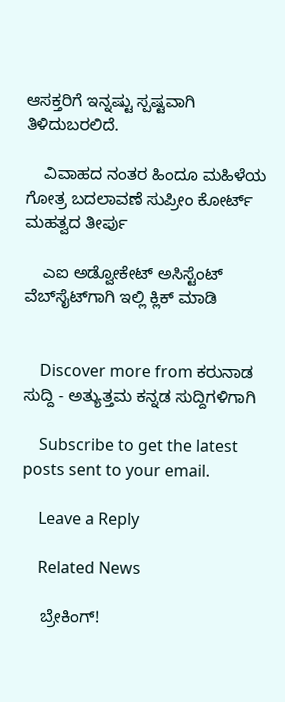ಆಸಕ್ತರಿಗೆ ಇನ್ನಷ್ಟು ಸ್ಪಷ್ಟವಾಗಿ ತಿಳಿದುಬರಲಿದೆ.

    ವಿವಾಹದ ನಂತರ ಹಿಂದೂ ಮಹಿಳೆಯ ಗೋತ್ರ ಬದಲಾವಣೆ ಸುಪ್ರೀಂ ಕೋರ್ಟ್ ಮಹತ್ವದ ತೀರ್ಪು

    ಎಐ ಅಡ್ವೋಕೇಟ್‌ ಅಸಿಸ್ಟೆಂಟ್‌ ವೆಬ್‌ಸೈಟ್‌ಗಾಗಿ ಇಲ್ಲಿ ಕ್ಲಿಕ್‌ ಮಾಡಿ


    Discover more from ಕರುನಾಡ ಸುದ್ದಿ - ಅತ್ಯುತ್ತಮ ಕನ್ನಡ ಸುದ್ದಿಗಳಿಗಾಗಿ

    Subscribe to get the latest posts sent to your email.

    Leave a Reply

    Related News

    ಬ್ರೇಕಿಂಗ್!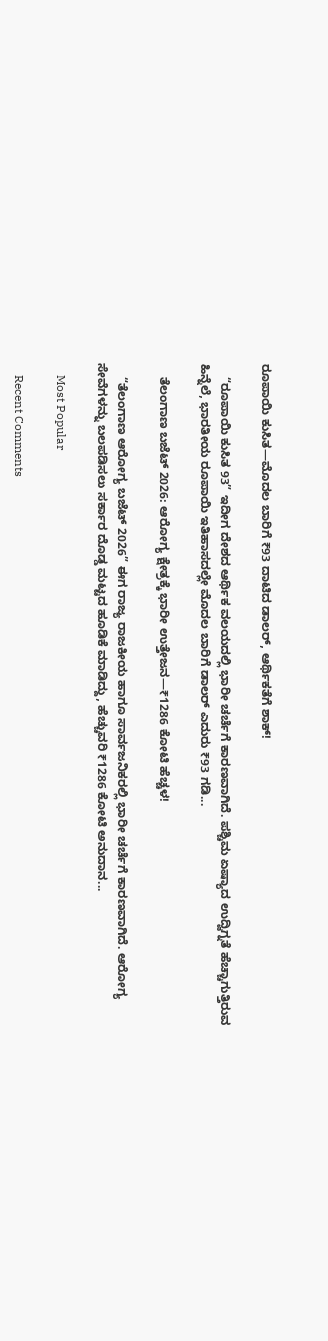ರೂಪಾಯಿ ಕುಸಿತ—ಮೊದಲ ಬಾರಿಗೆ ₹93 ದಾಟಿದ ಡಾಲರ್, ಆರ್ಥಿಕತೆಗೆ ಶಾಕ್!

    “ರೂಪಾಯಿ ಕುಸಿತ 93” ಇದೀಗ ದೇಶದ ಆರ್ಥಿಕ ವಲಯದಲ್ಲಿ ಭಾರೀ ಚರ್ಚೆಗೆ ಕಾರಣವಾಗಿದೆ. ಪಶ್ಚಿಮ ಏಷ್ಯಾದ ಉದ್ವಿಗ್ನತೆ ಹೆಚ್ಚಾಗುತ್ತಿರುವ ಹಿನ್ನೆಲೆ, ಭಾರತೀಯ ರೂಪಾಯಿ ಇತಿಹಾಸದಲ್ಲೇ ಮೊದಲ ಬಾರಿಗೆ ಡಾಲರ್ ಎದುರು ₹93 ಗಡಿ...

    ತೆಲಂಗಾಣ ಬಜೆಟ್ 2026: ಆರೋಗ್ಯ ಕ್ಷೇತ್ರಕ್ಕೆ ಭಾರೀ ಉತ್ತೇಜನ—₹1286 ಕೋಟಿ ಹೆಚ್ಚಳ!

    “ತೆಲಂಗಾಣ ಆರೋಗ್ಯ ಬಜೆಟ್ 2026” ಈಗ ರಾಜ್ಯ ರಾಜಕೀಯ ಹಾಗೂ ಸಾರ್ವಜನಿಕರಲ್ಲಿ ಭಾರೀ ಚರ್ಚೆಗೆ ಕಾರಣವಾಗಿದೆ. ಆರೋಗ್ಯ ಸೇವೆಗಳನ್ನು ಬಲಪಡಿಸಲು ಸರ್ಕಾರ ದೊಡ್ಡ ಮಟ್ಟದ ಹೂಡಿಕೆ ಮಾಡಿದ್ದು, ಹೆಚ್ಚುವರಿ ₹1286 ಕೋಟಿ ಅನುದಾನ...

    Most Popular

    Recent Comments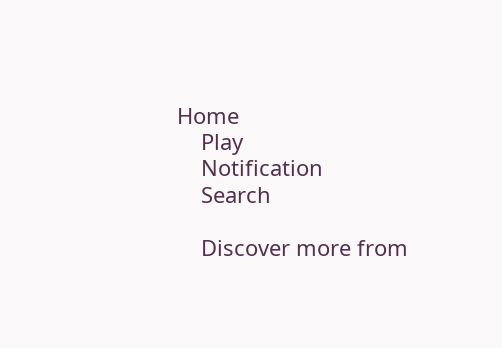Home
    Play
    Notification
    Search

    Discover more from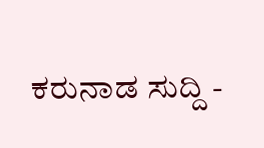ಕರುನಾಡ ಸುದ್ದಿ -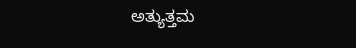ಅತ್ಯುತ್ತಮ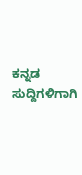ಕನ್ನಡ ಸುದ್ದಿಗಳಿಗಾಗಿ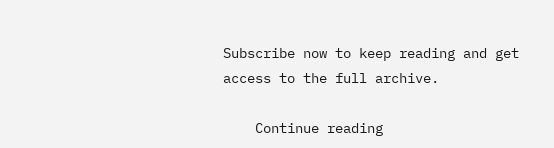Subscribe now to keep reading and get access to the full archive.

    Continue reading